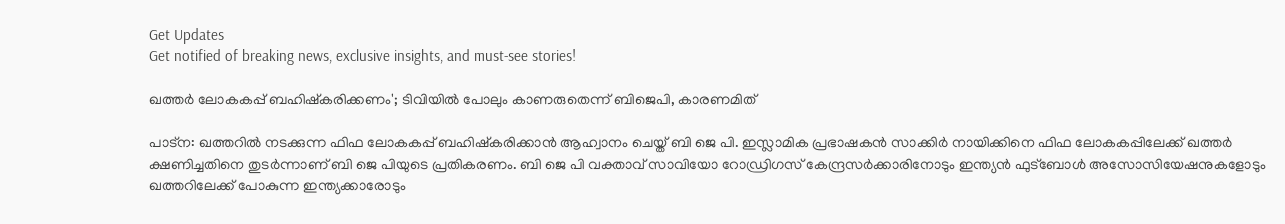Get Updates
Get notified of breaking news, exclusive insights, and must-see stories!

ഖത്തര്‍ ലോകകപ്പ് ബഹിഷ്‌കരിക്കണം'; ടിവിയില്‍ പോലും കാണരുതെന്ന് ബിജെപി, കാരണമിത്

പാട്‌ന: ഖത്തറില്‍ നടക്കുന്ന ഫിഫ ലോകകപ്പ് ബഹിഷ്‌കരിക്കാന്‍ ആഹ്വാനം ചെയ്ത് ബി ജെ പി. ഇസ്ലാമിക പ്രഭാഷകന്‍ സാക്കിര്‍ നായിക്കിനെ ഫിഫ ലോകകപ്പിലേക്ക് ഖത്തര്‍ ക്ഷണിച്ചതിനെ തുടര്‍ന്നാണ് ബി ജെ പിയുടെ പ്രതികരണം. ബി ജെ പി വക്താവ് സാവിയോ റോഡ്രിഗസ് കേന്ദ്രസര്‍ക്കാരിനോടും ഇന്ത്യന്‍ ഫുട്‌ബോള്‍ അസോസിയേഷനുകളോടും ഖത്തറിലേക്ക് പോകുന്ന ഇന്ത്യക്കാരോടും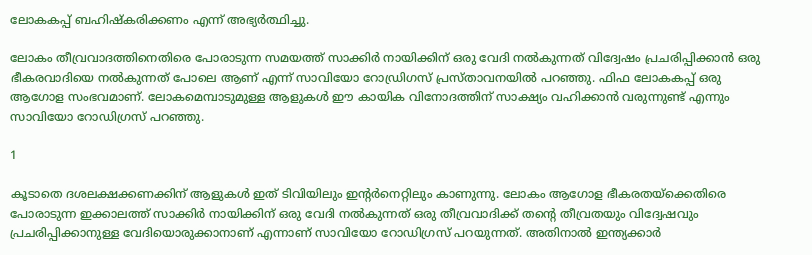ലോകകപ്പ് ബഹിഷ്‌കരിക്കണം എന്ന് അഭ്യര്‍ത്ഥിച്ചു.

ലോകം തീവ്രവാദത്തിനെതിരെ പോരാടുന്ന സമയത്ത് സാക്കിര്‍ നായിക്കിന് ഒരു വേദി നല്‍കുന്നത് വിദ്വേഷം പ്രചരിപ്പിക്കാന്‍ ഒരു ഭീകരവാദിയെ നല്‍കുന്നത് പോലെ ആണ് എന്ന് സാവിയോ റോഡ്രിഗസ് പ്രസ്താവനയില്‍ പറഞ്ഞു. ഫിഫ ലോകകപ്പ് ഒരു ആഗോള സംഭവമാണ്. ലോകമെമ്പാടുമുള്ള ആളുകള്‍ ഈ കായിക വിനോദത്തിന് സാക്ഷ്യം വഹിക്കാന്‍ വരുന്നുണ്ട് എന്നും സാവിയോ റോഡിഗ്രസ് പറഞ്ഞു.

1

കൂടാതെ ദശലക്ഷക്കണക്കിന് ആളുകള്‍ ഇത് ടിവിയിലും ഇന്റര്‍നെറ്റിലും കാണുന്നു. ലോകം ആഗോള ഭീകരതയ്ക്കെതിരെ പോരാടുന്ന ഇക്കാലത്ത് സാക്കിര്‍ നായിക്കിന് ഒരു വേദി നല്‍കുന്നത് ഒരു തീവ്രവാദിക്ക് തന്റെ തീവ്രതയും വിദ്വേഷവും പ്രചരിപ്പിക്കാനുള്ള വേദിയൊരുക്കാനാണ് എന്നാണ് സാവിയോ റോഡിഗ്രസ് പറയുന്നത്. അതിനാല്‍ ഇന്ത്യക്കാര്‍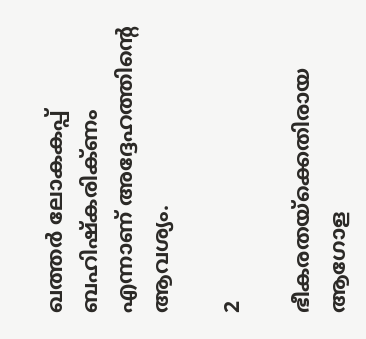ഖത്തര്‍ ലോകകപ്പ് ബഹിഷ്‌കരിക്ണം എന്നാണ് അദ്ദേഹത്തിന്റെ ആവശ്യം.

2

ഭീകരതയ്ക്കെതിരായ ആഗോള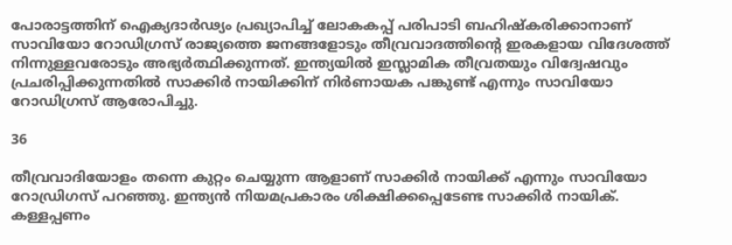പോരാട്ടത്തിന് ഐക്യദാര്‍ഢ്യം പ്രഖ്യാപിച്ച് ലോകകപ്പ് പരിപാടി ബഹിഷ്‌കരിക്കാനാണ് സാവിയോ റോഡിഗ്രസ് രാജ്യത്തെ ജനങ്ങളോടും തീവ്രവാദത്തിന്റെ ഇരകളായ വിദേശത്ത് നിന്നുള്ളവരോടും അഭ്യര്‍ത്ഥിക്കുന്നത്. ഇന്ത്യയില്‍ ഇസ്ലാമിക തീവ്രതയും വിദ്വേഷവും പ്രചരിപ്പിക്കുന്നതില്‍ സാക്കിര്‍ നായിക്കിന് നിര്‍ണായക പങ്കുണ്ട് എന്നും സാവിയോ റോഡിഗ്രസ് ആരോപിച്ചു.

36

തീവ്രവാദിയോളം തന്നെ കുറ്റം ചെയ്യുന്ന ആളാണ് സാക്കിര്‍ നായിക്ക് എന്നും സാവിയോ റോഡ്രിഗസ് പറഞ്ഞു. ഇന്ത്യന്‍ നിയമപ്രകാരം ശിക്ഷിക്കപ്പെടേണ്ട സാക്കിര്‍ നായിക്. കള്ളപ്പണം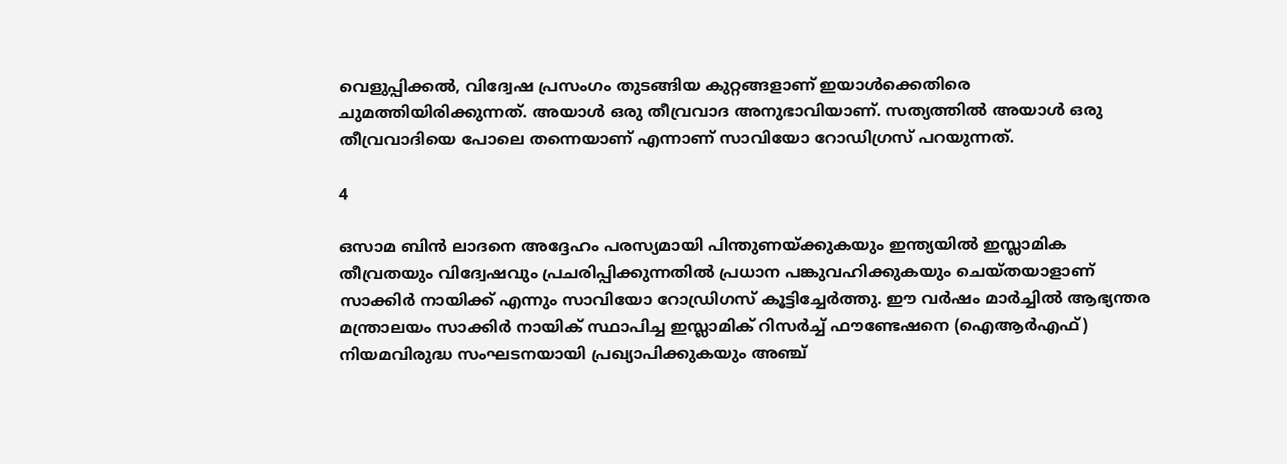വെളുപ്പിക്കല്‍, വിദ്വേഷ പ്രസംഗം തുടങ്ങിയ കുറ്റങ്ങളാണ് ഇയാള്‍ക്കെതിരെ ചുമത്തിയിരിക്കുന്നത്. അയാള്‍ ഒരു തീവ്രവാദ അനുഭാവിയാണ്. സത്യത്തില്‍ അയാള്‍ ഒരു തീവ്രവാദിയെ പോലെ തന്നെയാണ് എന്നാണ് സാവിയോ റോഡിഗ്രസ് പറയുന്നത്.

4

ഒസാമ ബിന്‍ ലാദനെ അദ്ദേഹം പരസ്യമായി പിന്തുണയ്ക്കുകയും ഇന്ത്യയില്‍ ഇസ്ലാമിക തീവ്രതയും വിദ്വേഷവും പ്രചരിപ്പിക്കുന്നതില്‍ പ്രധാന പങ്കുവഹിക്കുകയും ചെയ്തയാളാണ് സാക്കിര്‍ നായിക്ക് എന്നും സാവിയോ റോഡ്രിഗസ് കൂട്ടിച്ചേര്‍ത്തു. ഈ വര്‍ഷം മാര്‍ച്ചില്‍ ആഭ്യന്തര മന്ത്രാലയം സാക്കിര്‍ നായിക് സ്ഥാപിച്ച ഇസ്ലാമിക് റിസര്‍ച്ച് ഫൗണ്ടേഷനെ (ഐആര്‍എഫ്) നിയമവിരുദ്ധ സംഘടനയായി പ്രഖ്യാപിക്കുകയും അഞ്ച്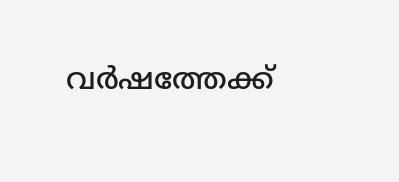വര്‍ഷത്തേക്ക്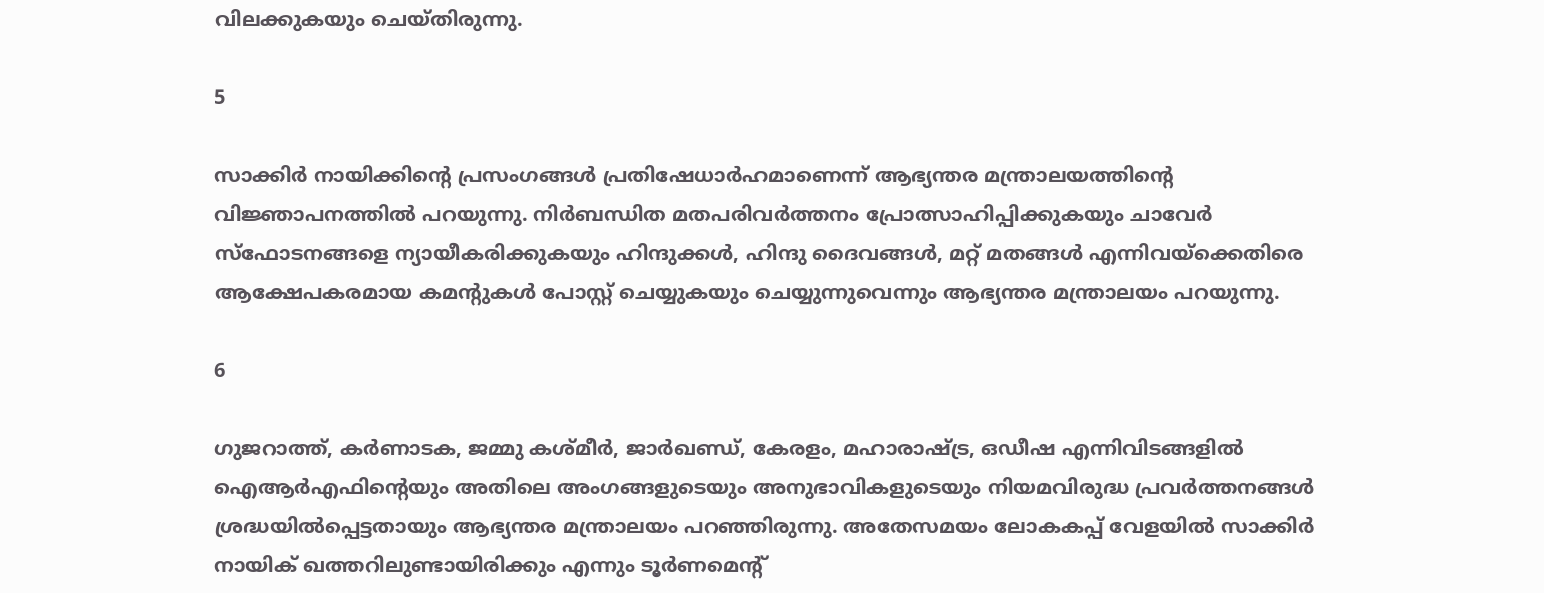വിലക്കുകയും ചെയ്തിരുന്നു.

5

സാക്കിര്‍ നായിക്കിന്റെ പ്രസംഗങ്ങള്‍ പ്രതിഷേധാര്‍ഹമാണെന്ന് ആഭ്യന്തര മന്ത്രാലയത്തിന്റെ വിജ്ഞാപനത്തില്‍ പറയുന്നു. നിര്‍ബന്ധിത മതപരിവര്‍ത്തനം പ്രോത്സാഹിപ്പിക്കുകയും ചാവേര്‍ സ്ഫോടനങ്ങളെ ന്യായീകരിക്കുകയും ഹിന്ദുക്കള്‍, ഹിന്ദു ദൈവങ്ങള്‍, മറ്റ് മതങ്ങള്‍ എന്നിവയ്ക്കെതിരെ ആക്ഷേപകരമായ കമന്റുകള്‍ പോസ്റ്റ് ചെയ്യുകയും ചെയ്യുന്നുവെന്നും ആഭ്യന്തര മന്ത്രാലയം പറയുന്നു.

6

ഗുജറാത്ത്, കര്‍ണാടക, ജമ്മു കശ്മീര്‍, ജാര്‍ഖണ്ഡ്, കേരളം, മഹാരാഷ്ട്ര, ഒഡീഷ എന്നിവിടങ്ങളില്‍ ഐആര്‍എഫിന്റെയും അതിലെ അംഗങ്ങളുടെയും അനുഭാവികളുടെയും നിയമവിരുദ്ധ പ്രവര്‍ത്തനങ്ങള്‍ ശ്രദ്ധയില്‍പ്പെട്ടതായും ആഭ്യന്തര മന്ത്രാലയം പറഞ്ഞിരുന്നു. അതേസമയം ലോകകപ്പ് വേളയില്‍ സാക്കിര്‍ നായിക് ഖത്തറിലുണ്ടായിരിക്കും എന്നും ടൂര്‍ണമെന്റ്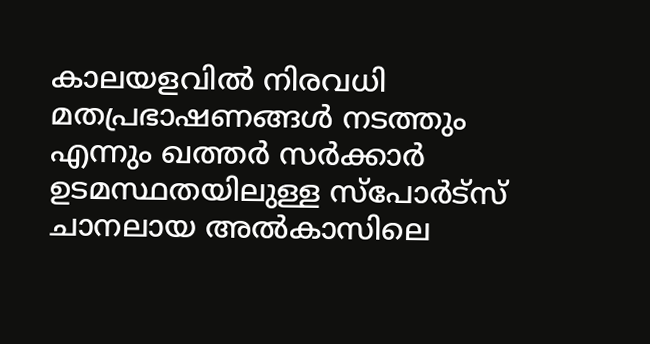കാലയളവില്‍ നിരവധി മതപ്രഭാഷണങ്ങള്‍ നടത്തും എന്നും ഖത്തര്‍ സര്‍ക്കാര്‍ ഉടമസ്ഥതയിലുള്ള സ്പോര്‍ട്സ് ചാനലായ അല്‍കാസിലെ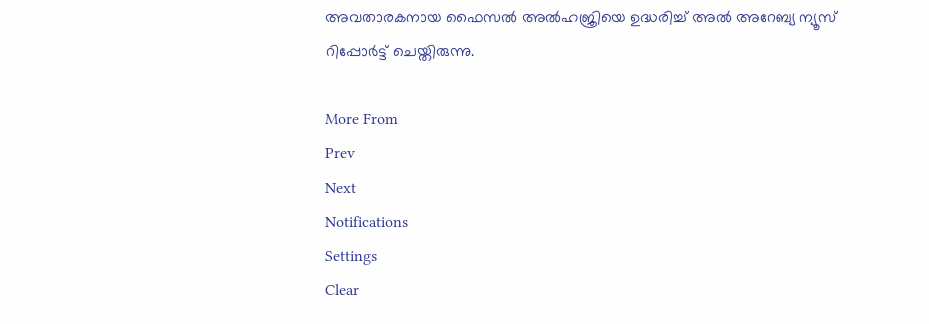അവതാരകനായ ഫൈസല്‍ അല്‍ഹജ്രിയെ ഉദ്ധരിച്ച് അല്‍ അറേബ്യ ന്യൂസ് റിപ്പോര്‍ട്ട് ചെയ്തിരുന്നു.

More From
Prev
Next
Notifications
Settings
Clear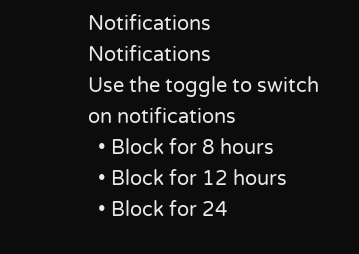Notifications
Notifications
Use the toggle to switch on notifications
  • Block for 8 hours
  • Block for 12 hours
  • Block for 24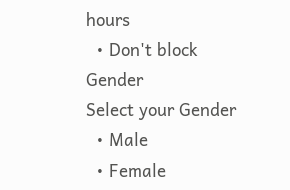hours
  • Don't block
Gender
Select your Gender
  • Male
  • Female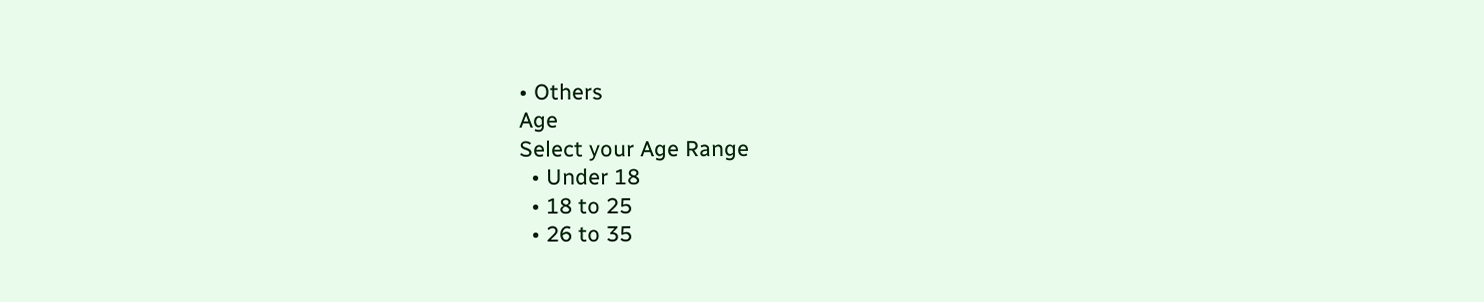• Others
Age
Select your Age Range
  • Under 18
  • 18 to 25
  • 26 to 35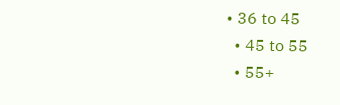• 36 to 45
  • 45 to 55
  • 55+